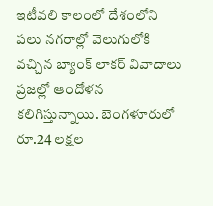ఇటీవలి కాలంలో దేశంలోని పలు నగరాల్లో వెలుగులోకి వచ్చిన బ్యాంక్ లాకర్ వివాదాలు ప్రజల్లో ఆందోళన కలిగిస్తున్నాయి. బెంగళూరులో రూ.24 లక్షల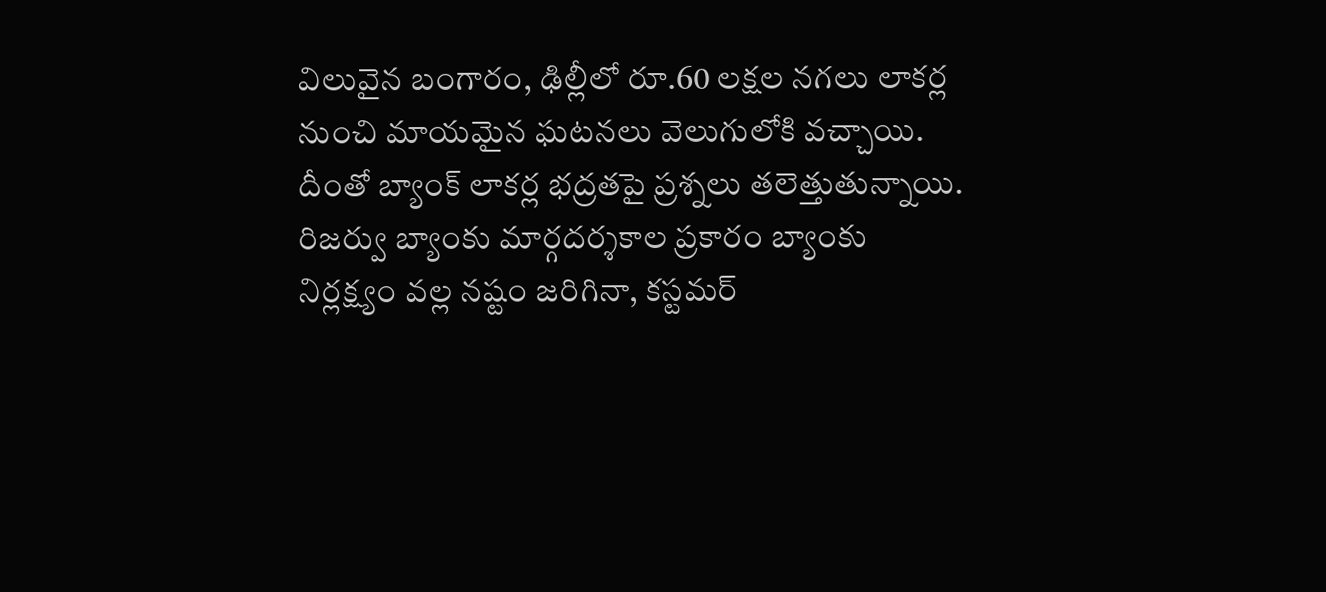విలువైన బంగారం, ఢిల్లీలో రూ.60 లక్షల నగలు లాకర్ల నుంచి మాయమైన ఘటనలు వెలుగులోకి వచ్చాయి. దీంతో బ్యాంక్ లాకర్ల భద్రతపై ప్రశ్నలు తలెత్తుతున్నాయి.
రిజర్వు బ్యాంకు మార్గదర్శకాల ప్రకారం బ్యాంకు నిర్లక్ష్యం వల్ల నష్టం జరిగినా, కస్టమర్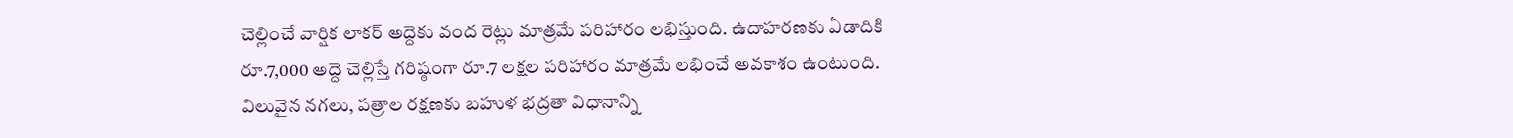చెల్లించే వార్షిక లాకర్ అద్దెకు వంద రెట్లు మాత్రమే పరిహారం లభిస్తుంది. ఉదాహరణకు ఏడాదికి రూ.7,000 అద్దె చెల్లిస్తే గరిష్ఠంగా రూ.7 లక్షల పరిహారం మాత్రమే లభించే అవకాశం ఉంటుంది.
విలువైన నగలు, పత్రాల రక్షణకు బహుళ భద్రతా విధానాన్ని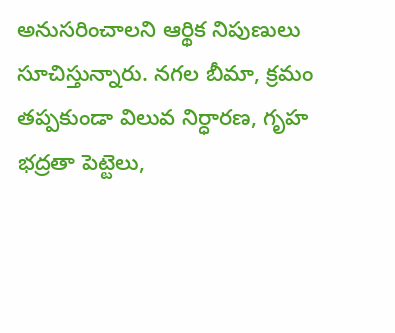అనుసరించాలని ఆర్థిక నిపుణులు సూచిస్తున్నారు. నగల బీమా, క్రమం తప్పకుండా విలువ నిర్ధారణ, గృహ భద్రతా పెట్టెలు,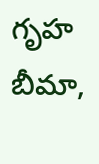గృహ బీమా,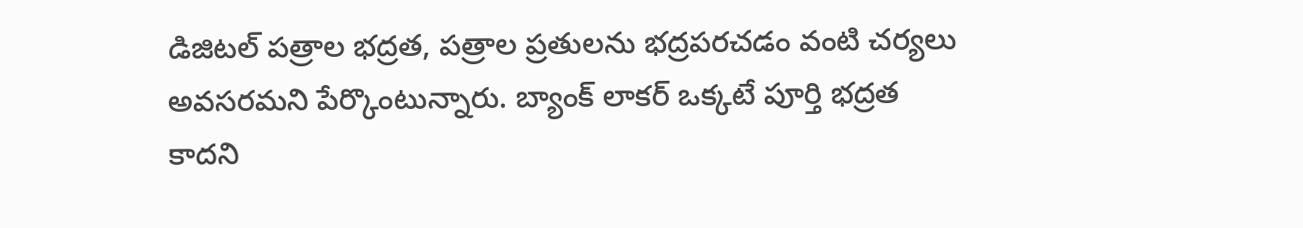డిజిటల్ పత్రాల భద్రత, పత్రాల ప్రతులను భద్రపరచడం వంటి చర్యలు అవసరమని పేర్కొంటున్నారు. బ్యాంక్ లాకర్ ఒక్కటే పూర్తి భద్రత కాదని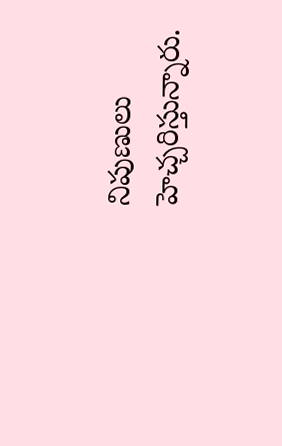నిపుణులు హెచ్చరిస్తున్నారు.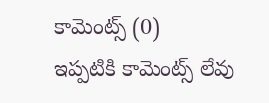కామెంట్స్ (0)
ఇప్పటికి కామెంట్స్ లేవు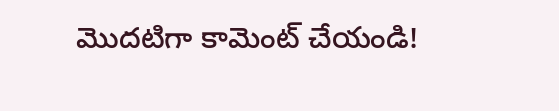మొదటిగా కామెంట్ చేయండి!